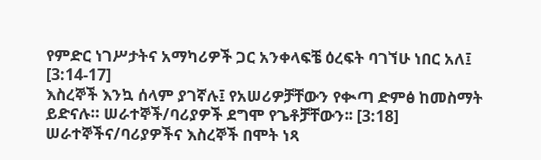የምድር ነገሥታትና አማካሪዎች ጋር አንቀላፍቼ ዕረፍት ባገኘሁ ነበር አለ፤ [3:14-17]
እስረኞች እንኳ ሰላም ያገኛሉ፤ የአሠሪዎቻቸውን የቊጣ ድምፅ ከመስማት ይድናሉ። ሠራተኞች/ባሪያዎች ደግሞ የጌቶቻቸውን፡፡ [3:18]
ሠራተኞችና/ባሪያዎችና እስረኞች በሞት ነጻ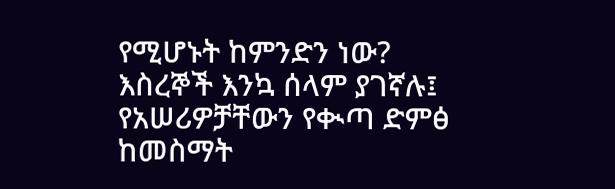የሚሆኑት ከምንድን ነው?
እስረኞች እንኳ ሰላም ያገኛሉ፤ የአሠሪዎቻቸውን የቊጣ ድምፅ ከመስማት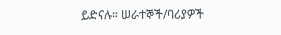ይድናሉ። ሠራተኞች/ባሪያዎች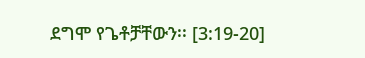ደግሞ የጌቶቻቸውን፡፡ [3:19-20]